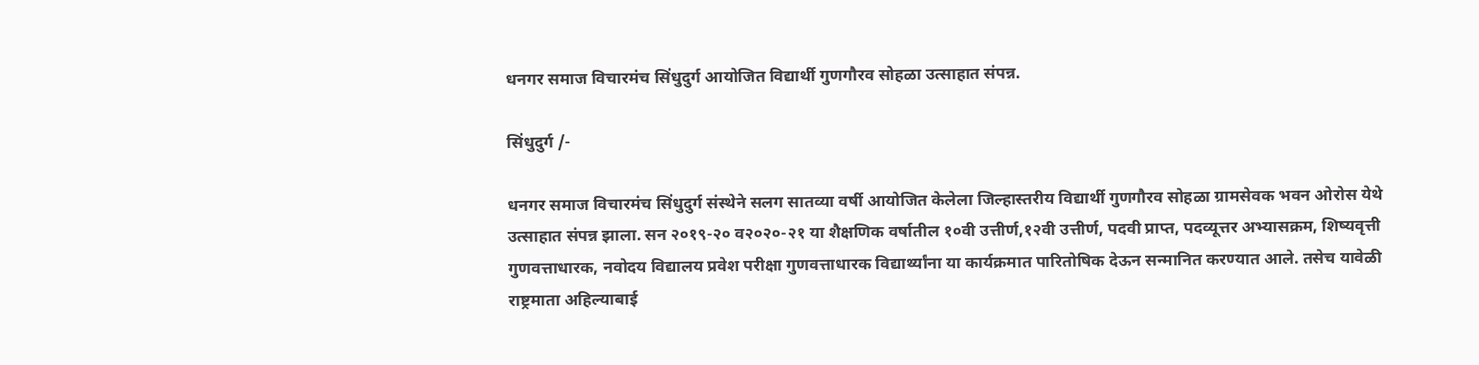धनगर समाज विचारमंच सिंधुदुर्ग आयोजित विद्यार्थी गुणगौरव सोहळा उत्साहात संपन्न.

सिंधुदुर्ग /-

धनगर समाज विचारमंच सिंधुदुर्ग संस्थेने सलग सातव्या वर्षी आयोजित केलेला जिल्हास्तरीय विद्यार्थी गुणगौरव सोहळा ग्रामसेवक भवन ओरोस येथे उत्साहात संपन्न झाला. सन २०१९-२० व२०२०-२१ या शैक्षणिक वर्षातील १०वी उत्तीर्ण,१२वी उत्तीर्ण, पदवी प्राप्त, पदव्यूत्तर अभ्यासक्रम, शिष्यवृत्ती गुणवत्ताधारक, नवोदय विद्यालय प्रवेश परीक्षा गुणवत्ताधारक विद्यार्थ्यांना या कार्यक्रमात पारितोषिक देऊन सन्मानित करण्यात आले. तसेच यावेळी राष्ट्रमाता अहिल्याबाई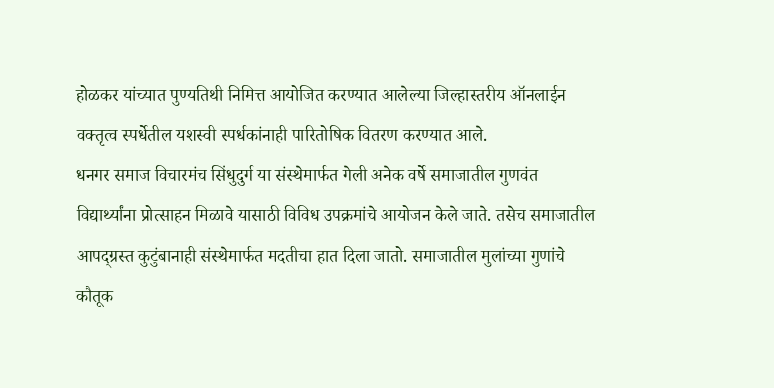होळकर यांच्यात पुण्यतिथी निमित्त आयोजित करण्यात आलेल्या जिल्हास्तरीय ऑनलाईन वक्तृत्व स्पर्धेतील यशस्वी स्पर्धकांनाही पारितोषिक वितरण करण्यात आले.
धनगर समाज विचारमंच सिंधुदुर्ग या संस्थेमार्फत गेली अनेक वर्षे समाजातील गुणवंत विद्यार्थ्यांना प्रोत्साहन मिळावे यासाठी विविध उपक्रमांचे आयोजन केले जाते. तसेच समाजातील आपद्ग्रस्त कुटुंबानाही संस्थेमार्फत मदतीचा हात दिला जातो. समाजातील मुलांच्या गुणांचे कौतूक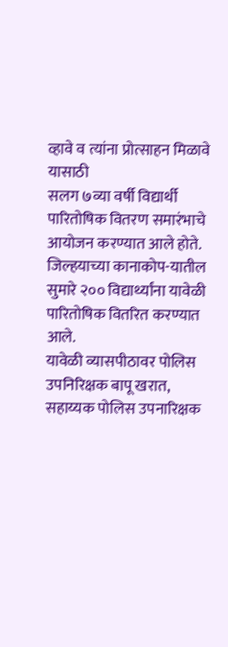व्हावे व त्यांना प्रोत्साहन मिळावे यासाठी
सलग ७व्या वर्षी विद्यार्थी पारितोषिक वितरण समारंभाचे आयोजन करण्यात आले होते. जिल्हयाच्या कानाकोप-यातील सुमारे २०० विद्यार्थ्यांना यावेळी पारितोषिक वितरित करण्यात आले.
यावेळी व्यासपीठावर पोलिस उपनिरिक्षक बापू खरात, सहाय्यक पोलिस उपनारिक्षक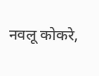नवलू कोकरे,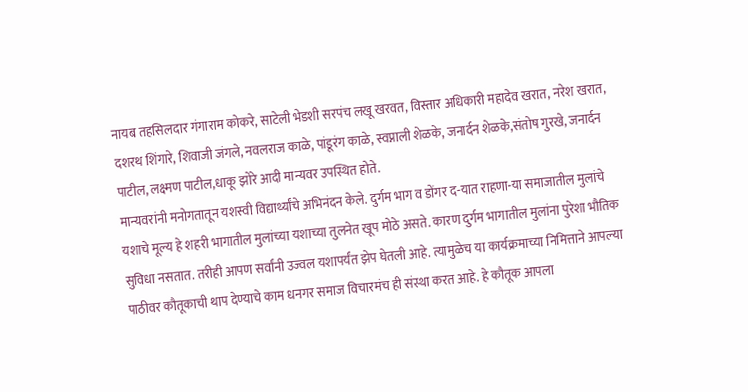नायब तहसिलदार गंगाराम कोकरे, साटेली भेडशी सरपंच लखू खरवत, विस्तार अधिकारी महादेव खरात, नरेश खरात, दशरथ शिंगारे, शिवाजी जंगले, नवलराज काळे, पांडूरंग काळे, स्वप्नाली शेळके, जनार्दन शेळके,संतोष गुरखे, जनार्दन पाटील, लक्ष्मण पाटील,धाकू झोरे आदी मान्यवर उपस्थित होते.
मान्यवरांनी मनोगतातून यशस्वी विद्यार्थ्यांचे अभिनंदन केले. दुर्गम भाग व डोंगर द-यात राहणा-या समाजातील मुलांचे यशाचे मूल्य हे शहरी भागातील मुलांच्या यशाच्या तुलनेत खूप मोठे असते. कारण दुर्गम भागातील मुलांना पुरेशा भौतिक सुविधा नसतात. तरीही आपण सर्वांनी उज्वल यशापर्यंत झेप घेतली आहे. त्यामुळेच या कार्यक्रमाच्या निमित्ताने आपल्या पाठीवर कौतूकाची थाप देण्याचे काम धनगर समाज विचारमंच ही संस्था करत आहे. हे कौतूक आपला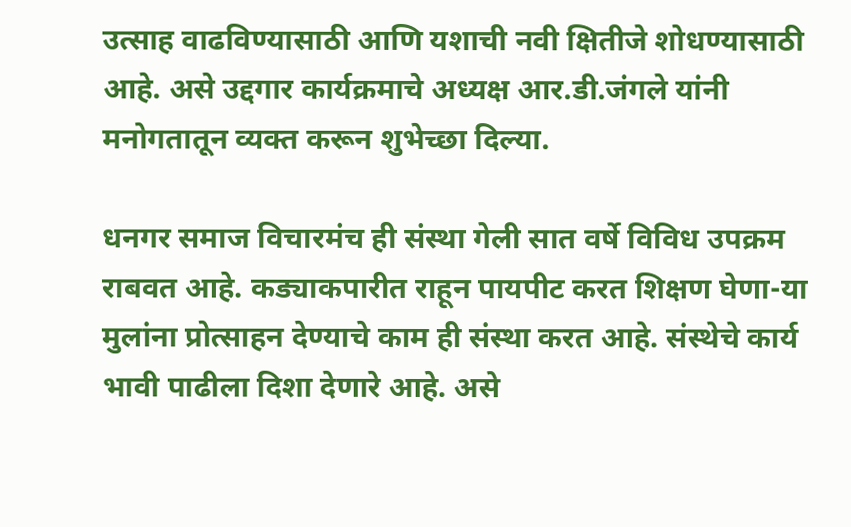उत्साह वाढविण्यासाठी आणि यशाची नवी क्षितीजे शोधण्यासाठी आहे. असे उद्दगार कार्यक्रमाचे अध्यक्ष आर.डी.जंगले यांनी मनोगतातून व्यक्त करून शुभेच्छा दिल्या.

धनगर समाज विचारमंच ही संस्था गेली सात वर्षे विविध उपक्रम राबवत आहे. कड्याकपारीत राहून पायपीट करत शिक्षण घेणा-या मुलांना प्रोत्साहन देण्याचे काम ही संस्था करत आहे. संस्थेचे कार्य भावी पाढीला दिशा देणारे आहे. असे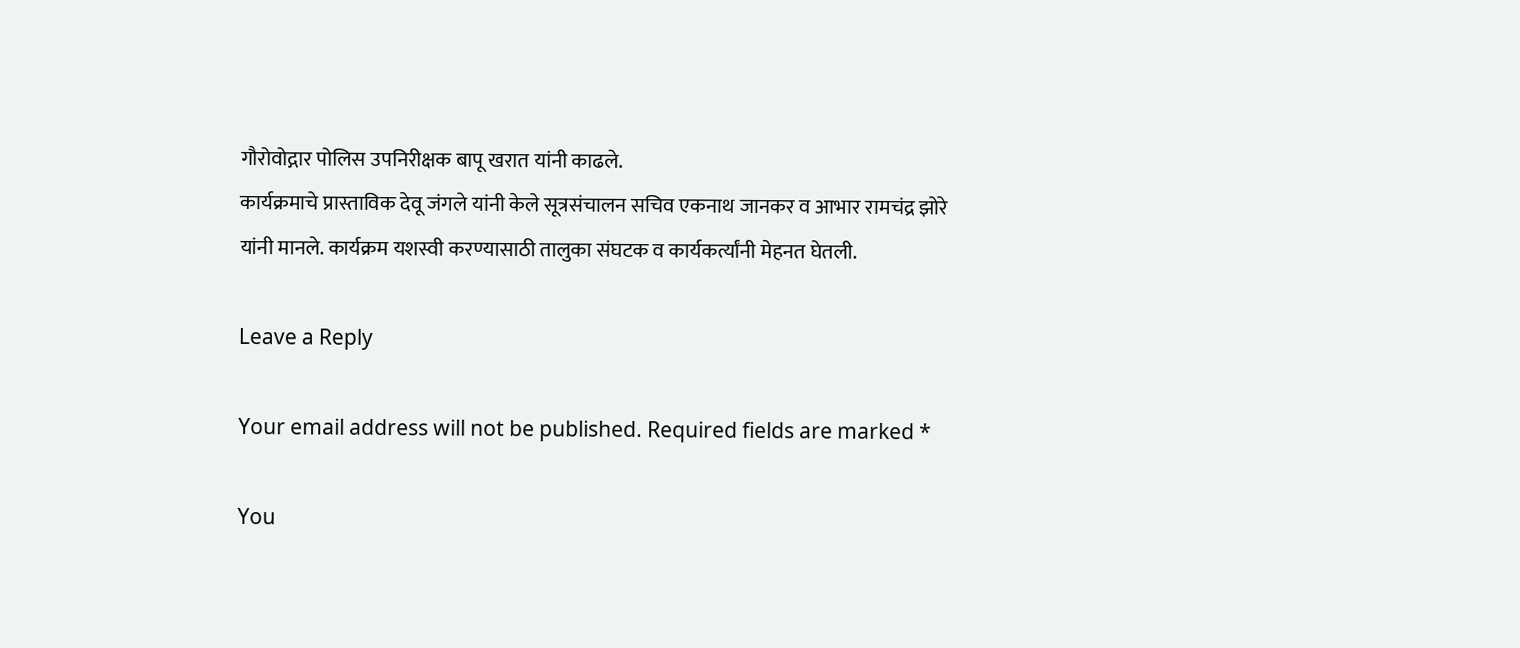गौरोवोद्गार पोलिस उपनिरीक्षक बापू खरात यांनी काढले.
कार्यक्रमाचे प्रास्ताविक देवू जंगले यांनी केले सूत्रसंचालन सचिव एकनाथ जानकर व आभार रामचंद्र झोरे यांनी मानले. कार्यक्रम यशस्वी करण्यासाठी तालुका संघटक व कार्यकर्त्यांनी मेहनत घेतली.

Leave a Reply

Your email address will not be published. Required fields are marked *

You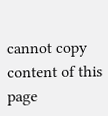cannot copy content of this page